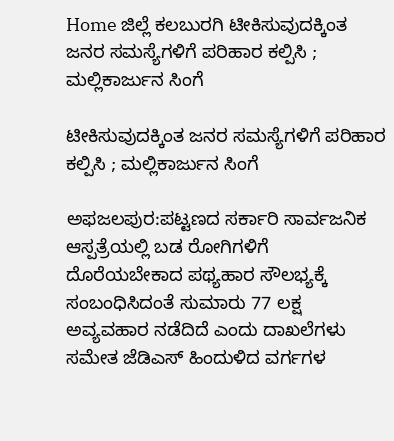Home ಜಿಲ್ಲೆ ಕಲಬುರಗಿ ಟೀಕಿಸುವುದಕ್ಕಿಂತ ಜನರ ಸಮಸ್ಯೆಗಳಿಗೆ ಪರಿಹಾರ ಕಲ್ಪಿಸಿ ; ಮಲ್ಲಿಕಾರ್ಜುನ ಸಿಂಗೆ

ಟೀಕಿಸುವುದಕ್ಕಿಂತ ಜನರ ಸಮಸ್ಯೆಗಳಿಗೆ ಪರಿಹಾರ ಕಲ್ಪಿಸಿ ; ಮಲ್ಲಿಕಾರ್ಜುನ ಸಿಂಗೆ

ಅಫಜಲಪುರ:ಪಟ್ಟಣದ ಸರ್ಕಾರಿ ಸಾರ್ವಜನಿಕ ಆಸ್ಪತ್ರೆಯಲ್ಲಿ ಬಡ ರೋಗಿಗಳಿಗೆ ದೊರೆಯಬೇಕಾದ ಪಥ್ಯಹಾರ ಸೌಲಭ್ಯಕ್ಕೆ ಸಂಬಂಧಿಸಿದಂತೆ ಸುಮಾರು 77 ಲಕ್ಷ ಅವ್ಯವಹಾರ ನಡೆದಿದೆ ಎಂದು ದಾಖಲೆಗಳು ಸಮೇತ ಜೆಡಿಎಸ್ ಹಿಂದುಳಿದ ವರ್ಗಗಳ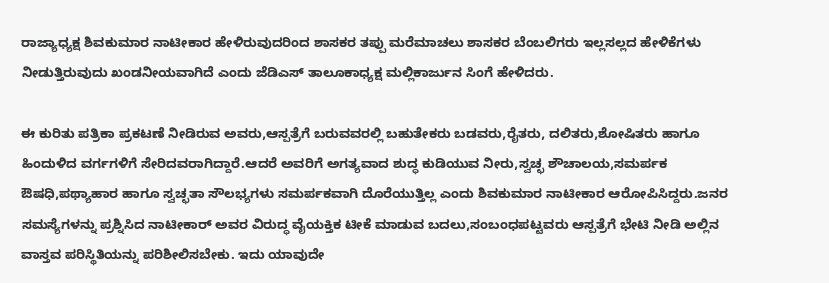ರಾಜ್ಯಾಧ್ಯಕ್ಷ ಶಿವಕುಮಾರ ನಾಟೀಕಾರ ಹೇಳಿರುವುದರಿಂದ ಶಾಸಕರ ತಪ್ಪು ಮರೆಮಾಚಲು ಶಾಸಕರ ಬೆಂಬಲಿಗರು ಇಲ್ಲಸಲ್ಲದ ಹೇಳಿಕೆಗಳು ನೀಡುತ್ತಿರುವುದು ಖಂಡನೀಯವಾಗಿದೆ ಎಂದು ಜೆಡಿಎಸ್ ತಾಲೂಕಾಧ್ಯಕ್ಷ ಮಲ್ಲಿಕಾರ್ಜುನ ಸಿಂಗೆ ಹೇಳಿದರು.

ಈ ಕುರಿತು ಪತ್ರಿಕಾ ಪ್ರಕಟಣೆ ನೀಡಿರುವ ಅವರು,ಆಸ್ಪತ್ರೆಗೆ ಬರುವವರಲ್ಲಿ ಬಹುತೇಕರು ಬಡವರು,ರೈತರು, ದಲಿತರು,ಶೋಷಿತರು ಹಾಗೂ ಹಿಂದುಳಿದ ವರ್ಗಗಳಿಗೆ ಸೇರಿದವರಾಗಿದ್ದಾರೆ.ಆದರೆ ಅವರಿಗೆ ಅಗತ್ಯವಾದ ಶುದ್ಧ ಕುಡಿಯುವ ನೀರು,ಸ್ವಚ್ಛ ಶೌಚಾಲಯ,ಸಮರ್ಪಕ ಔಷಧಿ,ಪಥ್ಯಾಹಾರ ಹಾಗೂ ಸ್ವಚ್ಛತಾ ಸೌಲಭ್ಯಗಳು ಸಮರ್ಪಕವಾಗಿ ದೊರೆಯುತ್ತಿಲ್ಲ ಎಂದು ಶಿವಕುಮಾರ ನಾಟೀಕಾರ ಆರೋಪಿಸಿದ್ದರು.ಜನರ ಸಮಸ್ಯೆಗಳನ್ನು ಪ್ರಶ್ನಿಸಿದ ನಾಟೀಕಾರ್ ಅವರ ವಿರುದ್ಧ ವೈಯಕ್ತಿಕ ಟೀಕೆ ಮಾಡುವ ಬದಲು,ಸಂಬಂಧಪಟ್ಟವರು ಆಸ್ಪತ್ರೆಗೆ ಭೇಟಿ ನೀಡಿ ಅಲ್ಲಿನ ವಾಸ್ತವ ಪರಿಸ್ಥಿತಿಯನ್ನು ಪರಿಶೀಲಿಸಬೇಕು. ಇದು ಯಾವುದೇ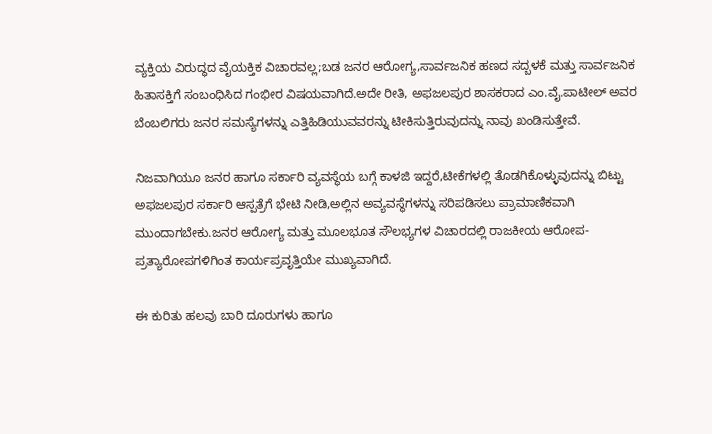ವ್ಯಕ್ತಿಯ ವಿರುದ್ಧದ ವೈಯಕ್ತಿಕ ವಿಚಾರವಲ್ಲ;ಬಡ ಜನರ ಆರೋಗ್ಯ,ಸಾರ್ವಜನಿಕ ಹಣದ ಸದ್ಬಳಕೆ ಮತ್ತು ಸಾರ್ವಜನಿಕ ಹಿತಾಸಕ್ತಿಗೆ ಸಂಬಂಧಿಸಿದ ಗಂಭೀರ ವಿಷಯವಾಗಿದೆ.ಅದೇ ರೀತಿ, ಅಫಜಲಪುರ ಶಾಸಕರಾದ ಎಂ.ವೈ.ಪಾಟೀಲ್ ಅವರ ಬೆಂಬಲಿಗರು ಜನರ ಸಮಸ್ಯೆಗಳನ್ನು ಎತ್ತಿಹಿಡಿಯುವವರನ್ನು ಟೀಕಿಸುತ್ತಿರುವುದನ್ನು ನಾವು ಖಂಡಿಸುತ್ತೇವೆ.

ನಿಜವಾಗಿಯೂ ಜನರ ಹಾಗೂ ಸರ್ಕಾರಿ ವ್ಯವಸ್ಥೆಯ ಬಗ್ಗೆ ಕಾಳಜಿ ಇದ್ದರೆ,ಟೀಕೆಗಳಲ್ಲಿ ತೊಡಗಿಕೊಳ್ಳುವುದನ್ನು ಬಿಟ್ಟು ಅಫಜಲಪುರ ಸರ್ಕಾರಿ ಆಸ್ಪತ್ರೆಗೆ ಭೇಟಿ ನೀಡಿ,ಅಲ್ಲಿನ ಅವ್ಯವಸ್ಥೆಗಳನ್ನು ಸರಿಪಡಿಸಲು ಪ್ರಾಮಾಣಿಕವಾಗಿ ಮುಂದಾಗಬೇಕು.ಜನರ ಆರೋಗ್ಯ ಮತ್ತು ಮೂಲಭೂತ ಸೌಲಭ್ಯಗಳ ವಿಚಾರದಲ್ಲಿ ರಾಜಕೀಯ ಆರೋಪ-ಪ್ರತ್ಯಾರೋಪಗಳಿಗಿಂತ ಕಾರ್ಯಪ್ರವೃತ್ತಿಯೇ ಮುಖ್ಯವಾಗಿದೆ.

ಈ ಕುರಿತು ಹಲವು ಬಾರಿ ದೂರುಗಳು ಹಾಗೂ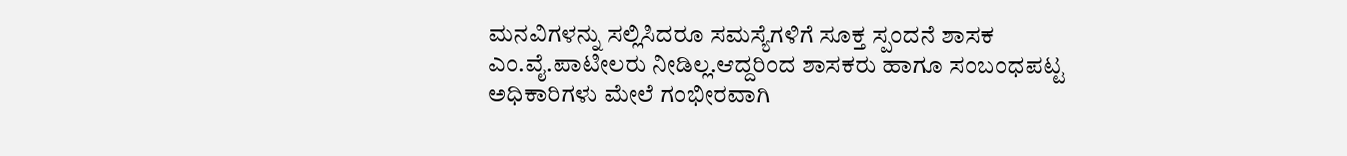ಮನವಿಗಳನ್ನು ಸಲ್ಲಿಸಿದರೂ ಸಮಸ್ಯೆಗಳಿಗೆ ಸೂಕ್ತ ಸ್ಪಂದನೆ ಶಾಸಕ ಎಂ.ವೈ.ಪಾಟೀಲರು ನೀಡಿಲ್ಲ.ಆದ್ದರಿಂದ ಶಾಸಕರು ಹಾಗೂ ಸಂಬಂಧಪಟ್ಟ ಅಧಿಕಾರಿಗಳು ಮೇಲೆ ಗಂಭೀರವಾಗಿ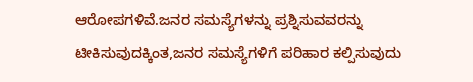ಆರೋಪಗಳಿವೆ.ಜನರ ಸಮಸ್ಯೆಗಳನ್ನು ಪ್ರಶ್ನಿಸುವವರನ್ನು ಟೀಕಿಸುವುದಕ್ಕಿಂತ,ಜನರ ಸಮಸ್ಯೆಗಳಿಗೆ ಪರಿಹಾರ ಕಲ್ಪಿಸುವುದು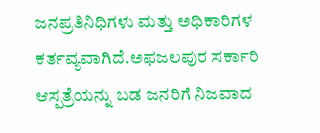ಜನಪ್ರತಿನಿಧಿಗಳು ಮತ್ತು ಅಧಿಕಾರಿಗಳ ಕರ್ತವ್ಯವಾಗಿದೆ.ಅಫಜಲಪುರ ಸರ್ಕಾರಿ ಆಸ್ಪತ್ರೆಯನ್ನು ಬಡ ಜನರಿಗೆ ನಿಜವಾದ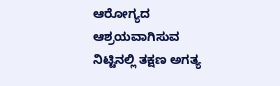ಆರೋಗ್ಯದ ಆಶ್ರಯವಾಗಿಸುವ ನಿಟ್ಟಿನಲ್ಲಿ ತಕ್ಷಣ ಅಗತ್ಯ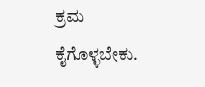ಕ್ರಮ ಕೈಗೊಳ್ಳಬೇಕು.